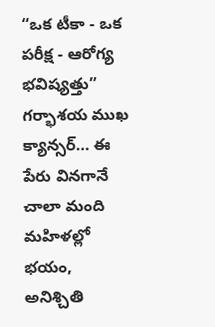“ఒక టీకా - ఒక పరీక్ష - ఆరోగ్య భవిష్యత్తు”
గర్భాశయ ముఖ క్యాన్సర్… ఈ పేరు వినగానే చాలా మంది మహిళల్లో భయం, అనిశ్చితి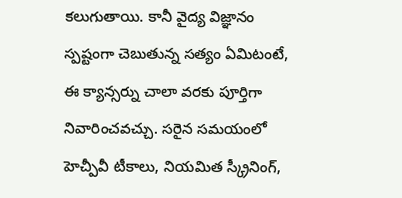కలుగుతాయి. కానీ వైద్య విజ్ఞానం స్పష్టంగా చెబుతున్న సత్యం ఏమిటంటే, ఈ క్యాన్సర్ను చాలా వరకు పూర్తిగా నివారించవచ్చు. సరైన సమయంలో హెచ్పీవీ టీకాలు, నియమిత స్క్రీనింగ్,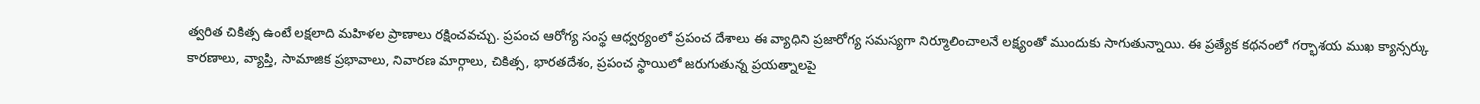త్వరిత చికిత్స ఉంటే లక్షలాది మహిళల ప్రాణాలు రక్షించవచ్చు. ప్రపంచ ఆరోగ్య సంస్థ ఆధ్వర్యంలో ప్రపంచ దేశాలు ఈ వ్యాధిని ప్రజారోగ్య సమస్యగా నిర్మూలించాలనే లక్ష్యంతో ముందుకు సాగుతున్నాయి. ఈ ప్రత్యేక కథనంలో గర్భాశయ ముఖ క్యాన్సర్కు కారణాలు, వ్యాప్తి, సామాజిక ప్రభావాలు, నివారణ మార్గాలు, చికిత్స, భారతదేశం, ప్రపంచ స్థాయిలో జరుగుతున్న ప్రయత్నాలపై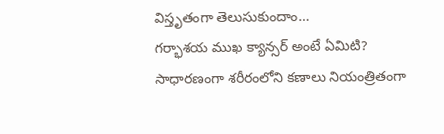విస్తృతంగా తెలుసుకుందాం…
గర్భాశయ ముఖ క్యాన్సర్ అంటే ఏమిటి?
సాధారణంగా శరీరంలోని కణాలు నియంత్రితంగా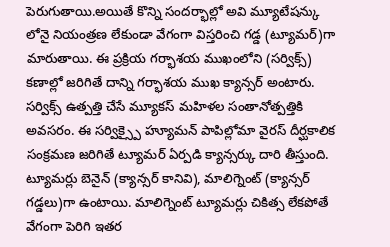పెరుగుతాయి.అయితే కొన్ని సందర్భాల్లో అవి మ్యూటేషన్కు లోనై నియంత్రణ లేకుండా వేగంగా విస్తరించి గడ్డ (ట్యూమర్)గా మారుతాయి. ఈ ప్రక్రియ గర్భాశయ ముఖంలోని (సర్విక్స్) కణాల్లో జరిగితే దాన్ని గర్భాశయ ముఖ క్యాన్సర్ అంటారు. సర్విక్స్ ఉత్పత్తి చేసే మ్యూకస్ మహిళల సంతానోత్పత్తికి అవసరం. ఈ సర్విక్స్పై హ్యూమన్ పాపిల్లోమా వైరస్ దీర్ఘకాలిక సంక్రమణ జరిగితే ట్యూమర్ ఏర్పడి క్యాన్సర్కు దారి తీస్తుంది. ట్యూమర్లు బెనైన్ (క్యాన్సర్ కానివి), మాలిగ్నెంట్ (క్యాన్సర్ గడ్డలు)గా ఉంటాయి. మాలిగ్నెంట్ ట్యూమర్లు చికిత్స లేకపోతే వేగంగా పెరిగి ఇతర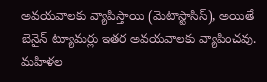అవయవాలకు వ్యాపిస్తాయి (మెటాస్టాసిస్), అయితే బెనైన్ ట్యూమర్లు ఇతర అవయవాలకు వ్యాపించవు.
మహిళల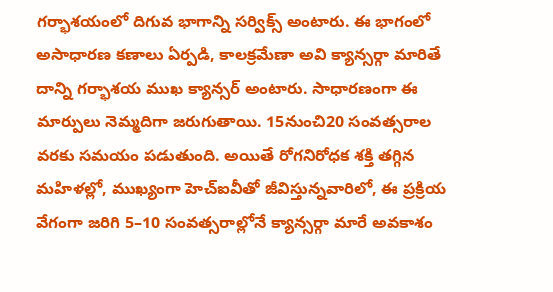గర్భాశయంలో దిగువ భాగాన్ని సర్విక్స్ అంటారు. ఈ భాగంలో అసాధారణ కణాలు ఏర్పడి, కాలక్రమేణా అవి క్యాన్సర్గా మారితే దాన్ని గర్భాశయ ముఖ క్యాన్సర్ అంటారు. సాధారణంగా ఈ మార్పులు నెమ్మదిగా జరుగుతాయి. 15నుంచి20 సంవత్సరాల వరకు సమయం పడుతుంది. అయితే రోగనిరోధక శక్తి తగ్గిన మహిళల్లో, ముఖ్యంగా హెచ్ఐవీతో జీవిస్తున్నవారిలో, ఈ ప్రక్రియ వేగంగా జరిగి 5–10 సంవత్సరాల్లోనే క్యాన్సర్గా మారే అవకాశం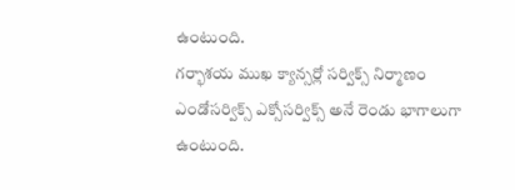ఉంటుంది.
గర్భాశయ ముఖ క్యాన్సర్లో సర్విక్స్ నిర్మాణం ఎండోసర్విక్స్ ఎక్సోసర్విక్స్ అనే రెండు భాగాలుగా ఉంటుంది.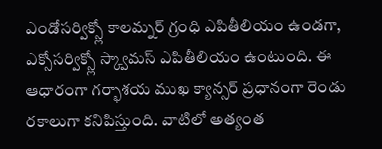ఎండోసర్విక్స్లో కాలమ్నర్ గ్రంధి ఎపితీలియం ఉండగా, ఎక్సోసర్విక్స్లో స్క్వామస్ ఎపితీలియం ఉంటుంది. ఈ ఆధారంగా గర్భాశయ ముఖ క్యాన్సర్ ప్రధానంగా రెండు రకాలుగా కనిపిస్తుంది. వాటిలో అత్యంత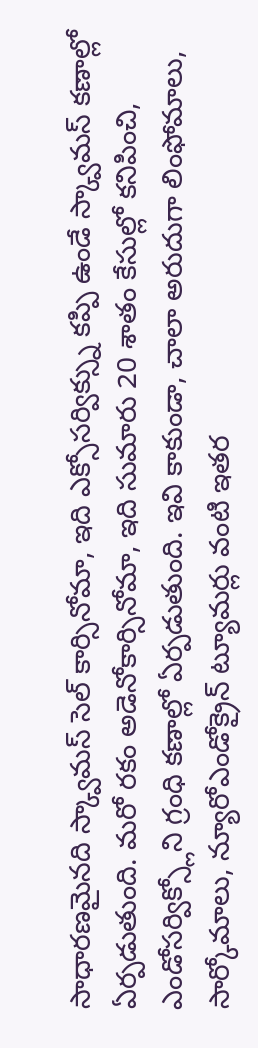సాధారణమైనది స్క్వామస్ సెల్ కార్సినోమా, ఇది ఎక్సోసర్విక్స్ను కప్పి ఉండే స్క్వామస్ కణాల్లో ఏర్పడుతుంది. మరో రకం అడెనోకార్సినోమా, ఇది సుమారు 20 శాతం కేసుల్లో కనిపించి, ఎండోసర్విక్స్లోని గ్రంధి కణాల్లో ఏర్పడుతుంది. ఇవి కాకుండా, చాలా అరుదుగా లింఫోమాలు, సార్కోమాలు, న్యూరోఎండోక్రైన్ ట్యూమర్లు వంటి ఇతర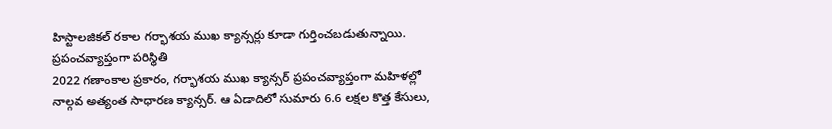హిస్టాలజికల్ రకాల గర్భాశయ ముఖ క్యాన్సర్లు కూడా గుర్తించబడుతున్నాయి.
ప్రపంచవ్యాప్తంగా పరిస్థితి
2022 గణాంకాల ప్రకారం, గర్భాశయ ముఖ క్యాన్సర్ ప్రపంచవ్యాప్తంగా మహిళల్లో నాల్గవ అత్యంత సాధారణ క్యాన్సర్. ఆ ఏడాదిలో సుమారు 6.6 లక్షల కొత్త కేసులు,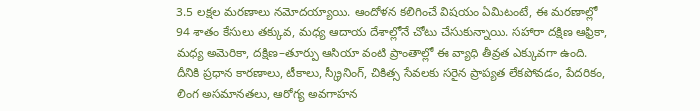3.5 లక్షల మరణాలు నమోదయ్యాయి. ఆందోళన కలిగించే విషయం ఏమిటంటే, ఈ మరణాల్లో 94 శాతం కేసులు తక్కువ, మధ్య ఆదాయ దేశాల్లోనే చోటు చేసుకున్నాయి. సహారా దక్షిణ ఆఫ్రికా, మధ్య అమెరికా, దక్షిణ–తూర్పు ఆసియా వంటి ప్రాంతాల్లో ఈ వ్యాధి తీవ్రత ఎక్కువగా ఉంది. దీనికి ప్రధాన కారణాలు, టీకాలు, స్క్రీనింగ్, చికిత్స సేవలకు సరైన ప్రాప్యత లేకపోవడం, పేదరికం, లింగ అసమానతలు, ఆరోగ్య అవగాహన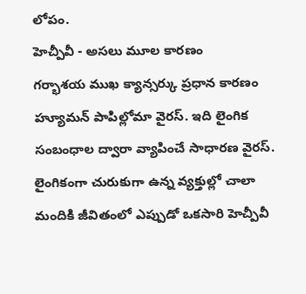లోపం.
హెచ్పీవీ - అసలు మూల కారణం
గర్భాశయ ముఖ క్యాన్సర్కు ప్రధాన కారణం హ్యూమన్ పాపిల్లోమా వైరస్. ఇది లైంగిక సంబంధాల ద్వారా వ్యాపించే సాధారణ వైరస్. లైంగికంగా చురుకుగా ఉన్న వ్యక్తుల్లో చాలా మందికి జీవితంలో ఎప్పుడో ఒకసారి హెచ్పీవీ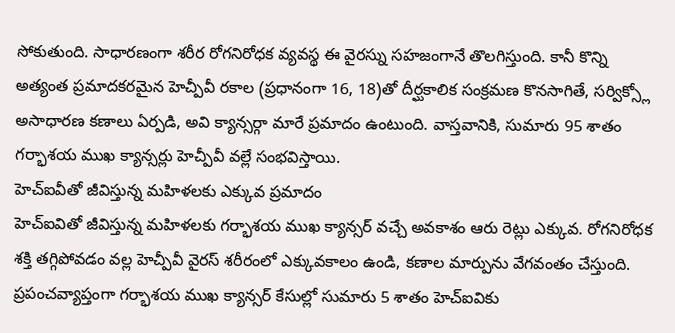సోకుతుంది. సాధారణంగా శరీర రోగనిరోధక వ్యవస్థ ఈ వైరస్ను సహజంగానే తొలగిస్తుంది. కానీ కొన్ని అత్యంత ప్రమాదకరమైన హెచ్పీవీ రకాల (ప్రధానంగా 16, 18)తో దీర్ఘకాలిక సంక్రమణ కొనసాగితే, సర్విక్స్లో అసాధారణ కణాలు ఏర్పడి, అవి క్యాన్సర్గా మారే ప్రమాదం ఉంటుంది. వాస్తవానికి, సుమారు 95 శాతం గర్భాశయ ముఖ క్యాన్సర్లు హెచ్పీవీ వల్లే సంభవిస్తాయి.
హెచ్ఐవీతో జీవిస్తున్న మహిళలకు ఎక్కువ ప్రమాదం
హెచ్ఐవితో జీవిస్తున్న మహిళలకు గర్భాశయ ముఖ క్యాన్సర్ వచ్చే అవకాశం ఆరు రెట్లు ఎక్కువ. రోగనిరోధక శక్తి తగ్గిపోవడం వల్ల హెచ్పీవీ వైరస్ శరీరంలో ఎక్కువకాలం ఉండి, కణాల మార్పును వేగవంతం చేస్తుంది. ప్రపంచవ్యాప్తంగా గర్భాశయ ముఖ క్యాన్సర్ కేసుల్లో సుమారు 5 శాతం హెచ్ఐవికు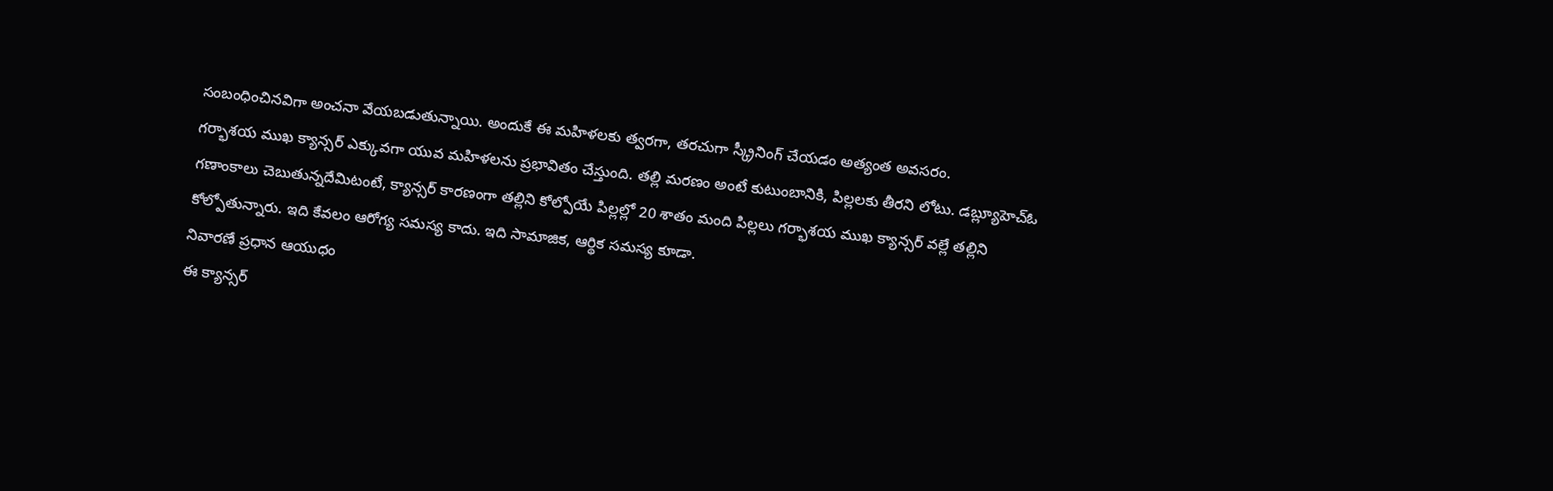సంబంధించినవిగా అంచనా వేయబడుతున్నాయి. అందుకే ఈ మహిళలకు త్వరగా, తరచుగా స్క్రీనింగ్ చేయడం అత్యంత అవసరం.
గర్భాశయ ముఖ క్యాన్సర్ ఎక్కువగా యువ మహిళలను ప్రభావితం చేస్తుంది. తల్లి మరణం అంటే కుటుంబానికి, పిల్లలకు తీరని లోటు. డబ్ల్యూహెచ్ఓ గణాంకాలు చెబుతున్నదేమిటంటే, క్యాన్సర్ కారణంగా తల్లిని కోల్పోయే పిల్లల్లో 20 శాతం మంది పిల్లలు గర్భాశయ ముఖ క్యాన్సర్ వల్లే తల్లిని కోల్పోతున్నారు. ఇది కేవలం ఆరోగ్య సమస్య కాదు. ఇది సామాజిక, ఆర్థిక సమస్య కూడా.
నివారణే ప్రధాన ఆయుధం
ఈ క్యాన్సర్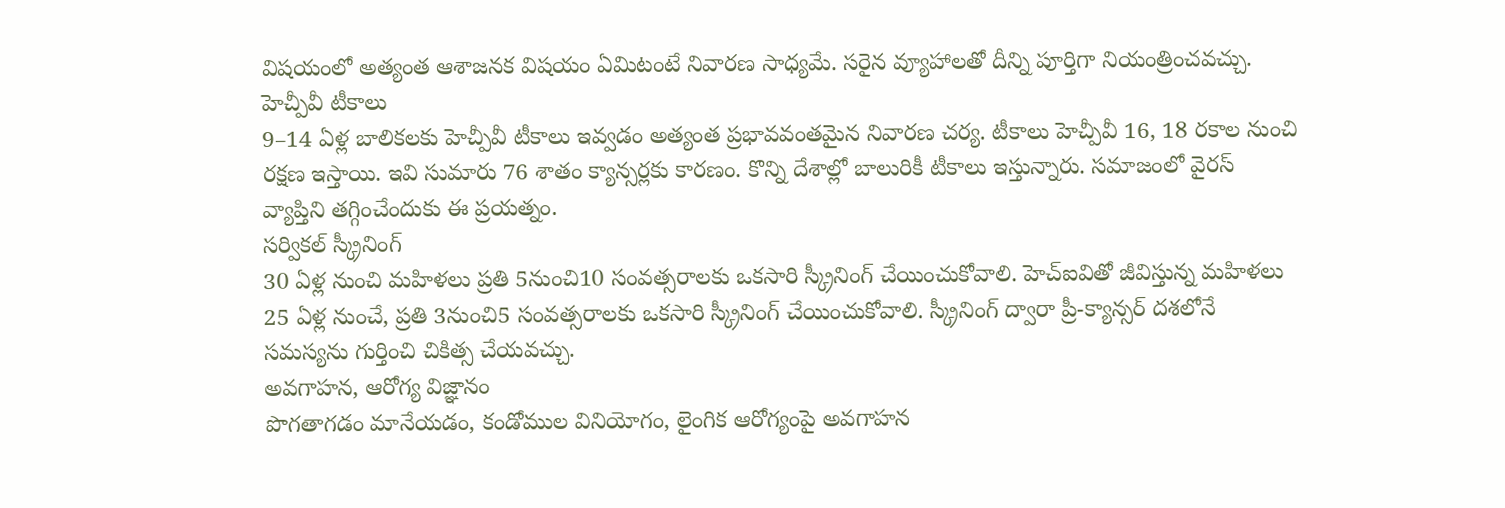విషయంలో అత్యంత ఆశాజనక విషయం ఏమిటంటే నివారణ సాధ్యమే. సరైన వ్యూహాలతో దీన్ని పూర్తిగా నియంత్రించవచ్చు.
హెచ్పీవీ టీకాలు
9–14 ఏళ్ల బాలికలకు హెచ్పీవీ టీకాలు ఇవ్వడం అత్యంత ప్రభావవంతమైన నివారణ చర్య. టీకాలు హెచ్పీవీ 16, 18 రకాల నుంచి రక్షణ ఇస్తాయి. ఇవి సుమారు 76 శాతం క్యాన్సర్లకు కారణం. కొన్ని దేశాల్లో బాలురికీ టీకాలు ఇస్తున్నారు. సమాజంలో వైరస్ వ్యాప్తిని తగ్గించేందుకు ఈ ప్రయత్నం.
సర్వికల్ స్క్రీనింగ్
30 ఏళ్ల నుంచి మహిళలు ప్రతి 5నుంచి10 సంవత్సరాలకు ఒకసారి స్క్రీనింగ్ చేయించుకోవాలి. హెచ్ఐవితో జీవిస్తున్న మహిళలు 25 ఏళ్ల నుంచే, ప్రతి 3నుంచి5 సంవత్సరాలకు ఒకసారి స్క్రీనింగ్ చేయించుకోవాలి. స్క్రీనింగ్ ద్వారా ప్రీ-క్యాన్సర్ దశలోనే సమస్యను గుర్తించి చికిత్స చేయవచ్చు.
అవగాహన, ఆరోగ్య విజ్ఞానం
పొగతాగడం మానేయడం, కండోముల వినియోగం, లైంగిక ఆరోగ్యంపై అవగాహన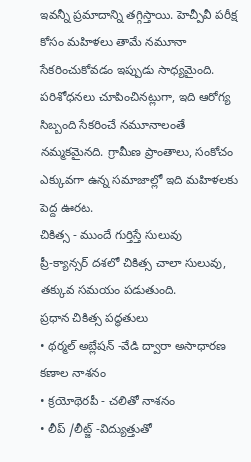ఇవన్నీ ప్రమాదాన్ని తగ్గిస్తాయి. హెచ్పీవీ పరీక్ష కోసం మహిళలు తామే నమూనా సేకరించుకోవడం ఇప్పుడు సాధ్యమైంది. పరిశోధనలు చూపించినట్లుగా, ఇది ఆరోగ్య సిబ్బంది సేకరించే నమూనాలంతే నమ్మకమైనది. గ్రామీణ ప్రాంతాలు, సంకోచం ఎక్కువగా ఉన్న సమాజాల్లో ఇది మహిళలకు పెద్ద ఊరట.
చికిత్స - ముందే గుర్తిస్తే సులువు
ప్రీ-క్యాన్సర్ దశలో చికిత్స చాలా సులువు, తక్కువ సమయం పడుతుంది.
ప్రధాన చికిత్స పద్ధతులు
• థర్మల్ అబ్లేషన్ -వేడి ద్వారా అసాధారణ కణాల నాశనం
• క్రయోథెరపీ - చలితో నాశనం
• లీప్ /లీట్జ్ -విద్యుత్తుతో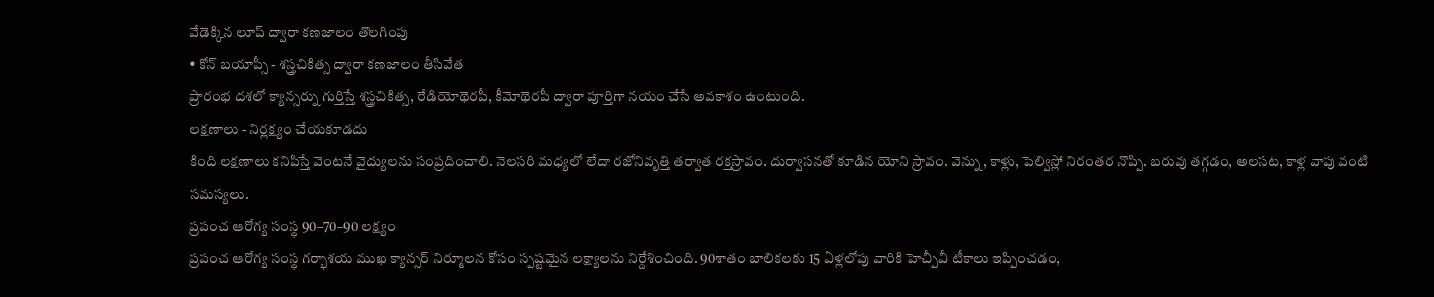వేడెక్కిన లూప్ ద్వారా కణజాలం తొలగింపు
• కోన్ బయాప్సీ - శస్త్రచికిత్స ద్వారా కణజాలం తీసివేత
ప్రారంభ దశలో క్యాన్సర్ను గుర్తిస్తే శస్త్రచికిత్స, రేడియోథెరపీ, కీమోథెరపీ ద్వారా పూర్తిగా నయం చేసే అవకాశం ఉంటుంది.
లక్షణాలు - నిర్లక్ష్యం చేయకూడదు
కింది లక్షణాలు కనిపిస్తే వెంటనే వైద్యులను సంప్రదించాలి. నెలసరి మధ్యలో లేదా రజోనివృత్తి తర్వాత రక్తస్రావం. దుర్వాసనతో కూడిన యోని స్రావం. వెన్ను, కాళ్లు, పెల్విస్లో నిరంతర నొప్పి. బరువు తగ్గడం, అలసట, కాళ్ల వాపు వంటి సమస్యలు.
ప్రపంచ ఆరోగ్య సంస్థ 90–70–90 లక్ష్యం
ప్రపంచ ఆరోగ్య సంస్థ గర్భాశయ ముఖ క్యాన్సర్ నిర్మూలన కోసం స్పష్టమైన లక్ష్యాలను నిర్దేశించింది. 90శాతం బాలికలకు 15 ఏళ్లలోపు వారికి హెచ్పీవీ టీకాలు ఇప్పించడం,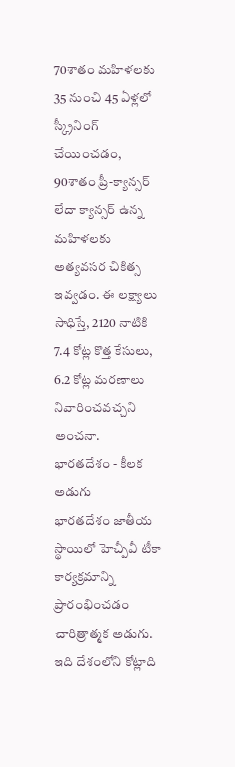70శాతం మహిళలకు 35 నుంచి 45 ఏళ్లలో స్క్రీనింగ్ చేయించడం, 90శాతం ప్రీ-క్యాన్సర్ లేదా క్యాన్సర్ ఉన్న మహిళలకు అత్యవసర చికిత్స ఇవ్వడం. ఈ లక్ష్యాలు సాధిస్తే, 2120 నాటికి 7.4 కోట్ల కొత్త కేసులు, 6.2 కోట్ల మరణాలు నివారించవచ్చని అంచనా.
భారతదేశం - కీలక అడుగు
భారతదేశం జాతీయ స్థాయిలో హెచ్పీవీ టీకా కార్యక్రమాన్ని ప్రారంభించడం చారిత్రాత్మక అడుగు. ఇది దేశంలోని కోట్లాది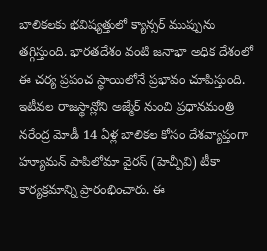బాలికలకు భవిష్యత్తులో క్యాన్సర్ ముప్పును తగ్గిస్తుంది. భారతదేశం వంటి జనాభా అధిక దేశంలో ఈ చర్య ప్రపంచ స్థాయిలోనే ప్రభావం చూపిస్తుంది.
ఇటీవల రాజస్థాన్లోని అజ్మేర్ నుంచి ప్రధానమంత్రి నరేంద్ర మోడీ 14 ఏళ్ల బాలికల కోసం దేశవ్యాప్తంగా హ్యూమన్ పాపిలోమా వైరస్ (హెచ్పీవి) టీకా కార్యక్రమాన్ని ప్రారంభించారు. ఈ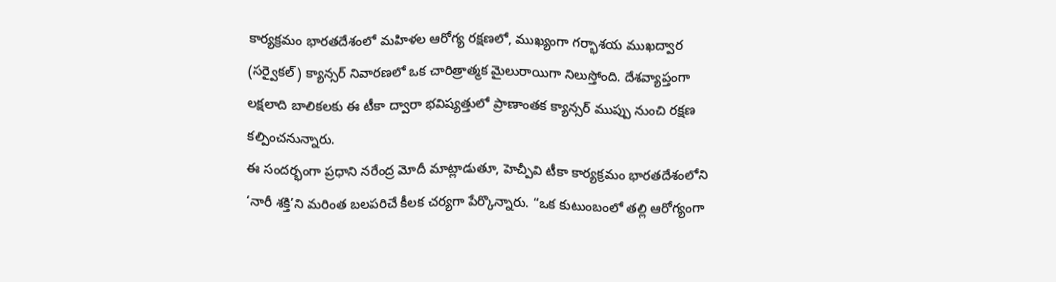కార్యక్రమం భారతదేశంలో మహిళల ఆరోగ్య రక్షణలో, ముఖ్యంగా గర్భాశయ ముఖద్వార (సర్వైకల్) క్యాన్సర్ నివారణలో ఒక చారిత్రాత్మక మైలురాయిగా నిలుస్తోంది. దేశవ్యాప్తంగా లక్షలాది బాలికలకు ఈ టీకా ద్వారా భవిష్యత్తులో ప్రాణాంతక క్యాన్సర్ ముప్పు నుంచి రక్షణ కల్పించనున్నారు.
ఈ సందర్భంగా ప్రధాని నరేంద్ర మోదీ మాట్లాడుతూ, హెచ్పీవి టీకా కార్యక్రమం భారతదేశంలోని ‘నారీ శక్తి’ని మరింత బలపరిచే కీలక చర్యగా పేర్కొన్నారు. “ఒక కుటుంబంలో తల్లి ఆరోగ్యంగా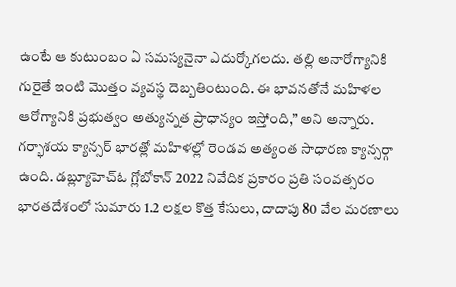ఉంటే ఆ కుటుంబం ఏ సమస్యనైనా ఎదుర్కోగలదు. తల్లి అనారోగ్యానికి గురైతే ఇంటి మొత్తం వ్యవస్థ దెబ్బతింటుంది. ఈ భావనతోనే మహిళల ఆరోగ్యానికి ప్రభుత్వం అత్యున్నత ప్రాధాన్యం ఇస్తోంది,” అని అన్నారు.
గర్భాశయ క్యాన్సర్ భారత్లో మహిళల్లో రెండవ అత్యంత సాధారణ క్యాన్సర్గా ఉంది. డబ్ల్యూహెచ్ఓ గ్లోబోకాన్ 2022 నివేదిక ప్రకారం ప్రతి సంవత్సరం భారతదేశంలో సుమారు 1.2 లక్షల కొత్త కేసులు, దాదాపు 80 వేల మరణాలు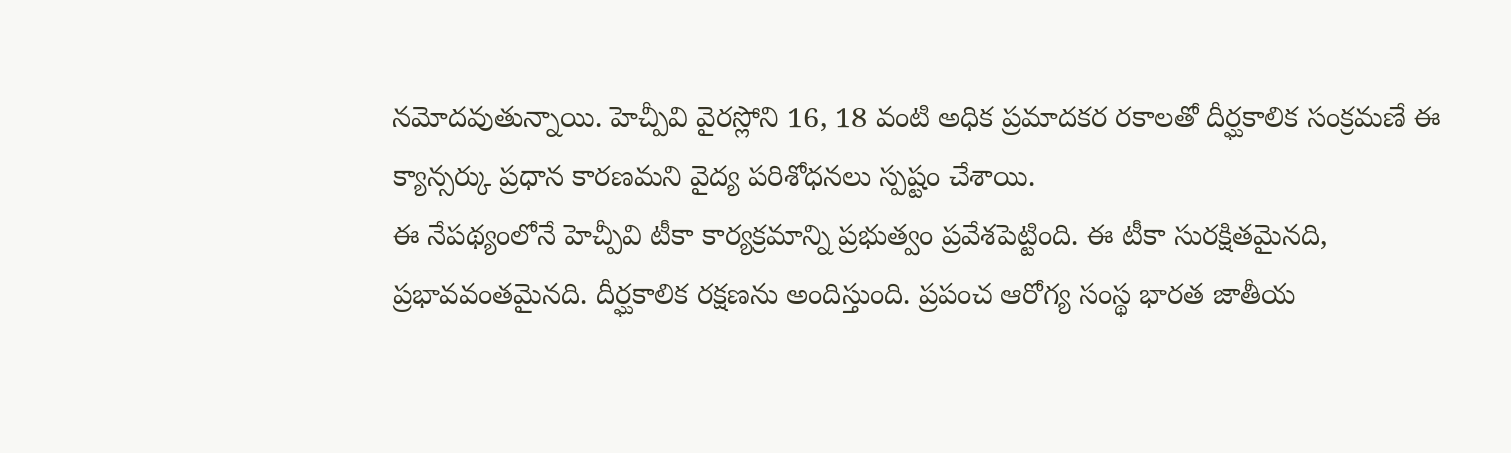నమోదవుతున్నాయి. హెచ్పీవి వైరస్లోని 16, 18 వంటి అధిక ప్రమాదకర రకాలతో దీర్ఘకాలిక సంక్రమణే ఈ క్యాన్సర్కు ప్రధాన కారణమని వైద్య పరిశోధనలు స్పష్టం చేశాయి.
ఈ నేపథ్యంలోనే హెచ్పీవి టీకా కార్యక్రమాన్ని ప్రభుత్వం ప్రవేశపెట్టింది. ఈ టీకా సురక్షితమైనది, ప్రభావవంతమైనది. దీర్ఘకాలిక రక్షణను అందిస్తుంది. ప్రపంచ ఆరోగ్య సంస్థ భారత జాతీయ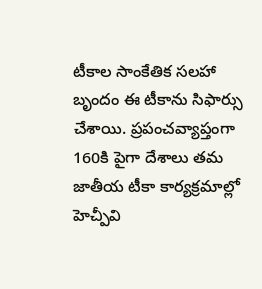టీకాల సాంకేతిక సలహా బృందం ఈ టీకాను సిఫార్సు చేశాయి. ప్రపంచవ్యాప్తంగా 160కి పైగా దేశాలు తమ జాతీయ టీకా కార్యక్రమాల్లో హెచ్పీవి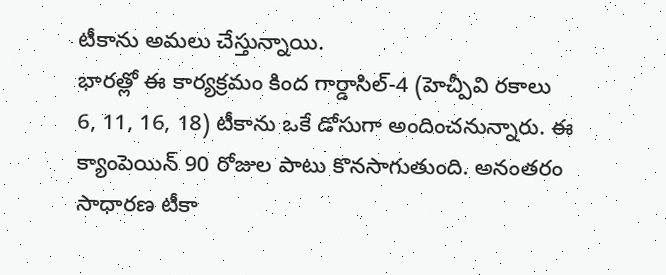టీకాను అమలు చేస్తున్నాయి.
భారత్లో ఈ కార్యక్రమం కింద గార్డాసిల్-4 (హెచ్పీవి రకాలు 6, 11, 16, 18) టీకాను ఒకే డోసుగా అందించనున్నారు. ఈ క్యాంపెయిన్ 90 రోజుల పాటు కొనసాగుతుంది. అనంతరం సాధారణ టీకా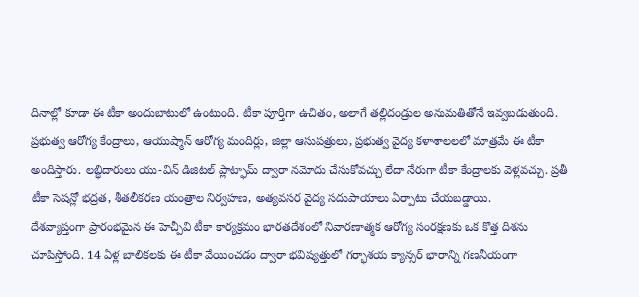దినాల్లో కూడా ఈ టీకా అందుబాటులో ఉంటుంది. టీకా పూర్తిగా ఉచితం, అలాగే తల్లిదండ్రుల అనుమతితోనే ఇవ్వబడుతుంది.
ప్రభుత్వ ఆరోగ్య కేంద్రాలు, ఆయుష్మాన్ ఆరోగ్య మందిర్లు, జిల్లా ఆసుపత్రులు, ప్రభుత్వ వైద్య కళాశాలలలో మాత్రమే ఈ టీకా అందిస్తారు. లబ్ధిదారులు యు-విన్ డిజిటల్ ప్లాట్ఫామ్ ద్వారా నమోదు చేసుకోవచ్చు లేదా నేరుగా టీకా కేంద్రాలకు వెళ్లవచ్చు. ప్రతీ టీకా సెషన్లో భద్రత, శీతలీకరణ యంత్రాల నిర్వహణ, అత్యవసర వైద్య సదుపాయాలు ఏర్పాటు చేయబడ్డాయి.
దేశవ్యాప్తంగా ప్రారంభమైన ఈ హెచ్పీవి టీకా కార్యక్రమం భారతదేశంలో నివారణాత్మక ఆరోగ్య సంరక్షణకు ఒక కొత్త దిశను చూపిస్తోంది. 14 ఏళ్ల బాలికలకు ఈ టీకా వేయించడం ద్వారా భవిష్యత్తులో గర్భాశయ క్యాన్సర్ భారాన్ని గణనీయంగా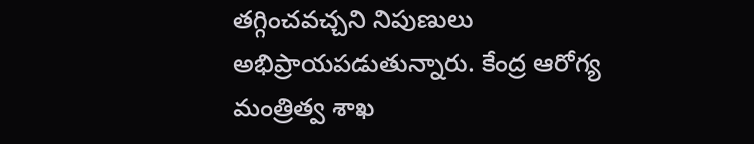తగ్గించవచ్చని నిపుణులు అభిప్రాయపడుతున్నారు. కేంద్ర ఆరోగ్య మంత్రిత్వ శాఖ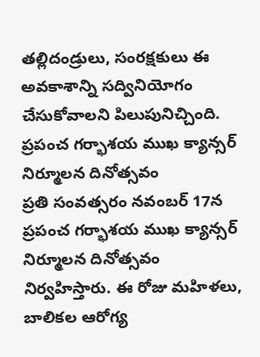తల్లిదండ్రులు, సంరక్షకులు ఈ అవకాశాన్ని సద్వినియోగం చేసుకోవాలని పిలుపునిచ్చింది.
ప్రపంచ గర్భాశయ ముఖ క్యాన్సర్ నిర్మూలన దినోత్సవం
ప్రతి సంవత్సరం నవంబర్ 17న ప్రపంచ గర్భాశయ ముఖ క్యాన్సర్ నిర్మూలన దినోత్సవం నిర్వహిస్తారు. ఈ రోజు మహిళలు, బాలికల ఆరోగ్య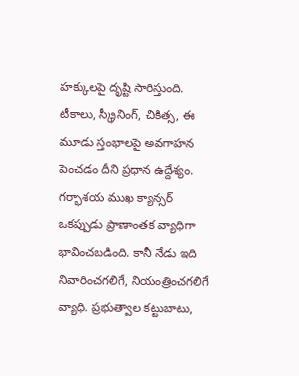హక్కులపై దృష్టి సారిస్తుంది. టీకాలు, స్క్రీనింగ్, చికిత్స, ఈ మూడు స్తంభాలపై అవగాహన పెంచడం దీని ప్రధాన ఉద్దేశ్యం.
గర్భాశయ ముఖ క్యాన్సర్ ఒకప్పుడు ప్రాణాంతక వ్యాధిగా భావించబడింది. కానీ నేడు ఇది నివారించగలిగే, నియంత్రించగలిగే వ్యాధి. ప్రభుత్వాల కట్టుబాటు,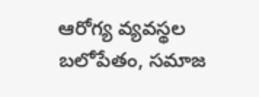ఆరోగ్య వ్యవస్థల బలోపేతం, సమాజ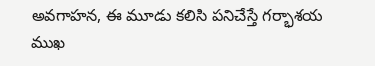అవగాహన, ఈ మూడు కలిసి పనిచేస్తే గర్భాశయ ముఖ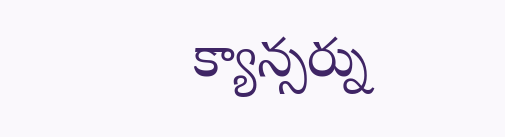క్యాన్సర్ను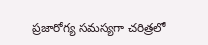ప్రజారోగ్య సమస్యగా చరిత్రలో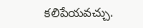కలిపేయవచ్చు.